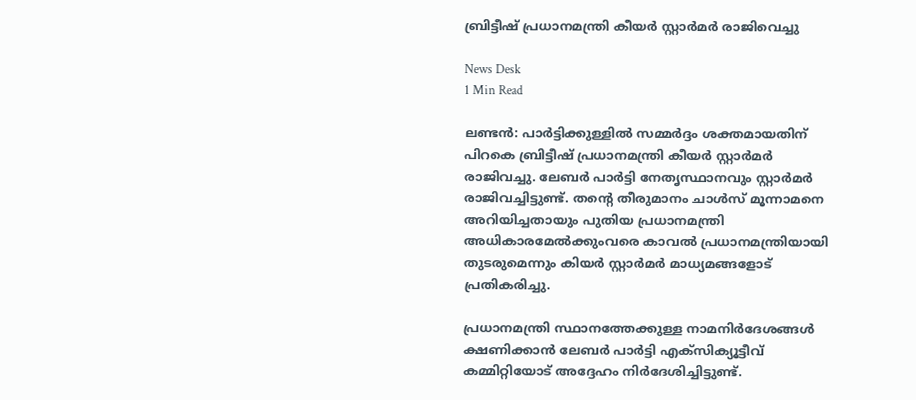ബ്രിട്ടീഷ് പ്രധാനമന്ത്രി കീയര്‍ സ്റ്റാര്‍മര്‍ രാജിവെച്ചു

News Desk
1 Min Read

ലണ്ടന്‍: പാര്‍ട്ടിക്കുള്ളില്‍ സമ്മര്‍ദ്ദം ശക്തമായതിന് പിറകെ ബ്രിട്ടീഷ് പ്രധാനമന്ത്രി കീയര്‍ സ്റ്റാര്‍മര്‍ രാജിവച്ചു. ലേബര്‍ പാര്‍ട്ടി നേതൃസ്ഥാനവും സ്റ്റാര്‍മര്‍ രാജിവച്ചിട്ടുണ്ട്. തന്റെ തീരുമാനം ചാള്‍സ് മൂന്നാമനെ അറിയിച്ചതായും പുതിയ പ്രധാനമന്ത്രി അധികാരമേല്‍ക്കുംവരെ കാവല്‍ പ്രധാനമന്ത്രിയായി തുടരുമെന്നും കിയര്‍ സ്റ്റാര്‍മര്‍ മാധ്യമങ്ങളോട് പ്രതികരിച്ചു.

പ്രധാനമന്ത്രി സ്ഥാനത്തേക്കുള്ള നാമനിര്‍ദേശങ്ങള്‍ ക്ഷണിക്കാന്‍ ലേബര്‍ പാര്‍ട്ടി എക്സിക്യൂട്ടീവ് കമ്മിറ്റിയോട് അദ്ദേഹം നിര്‍ദേശിച്ചിട്ടുണ്ട്.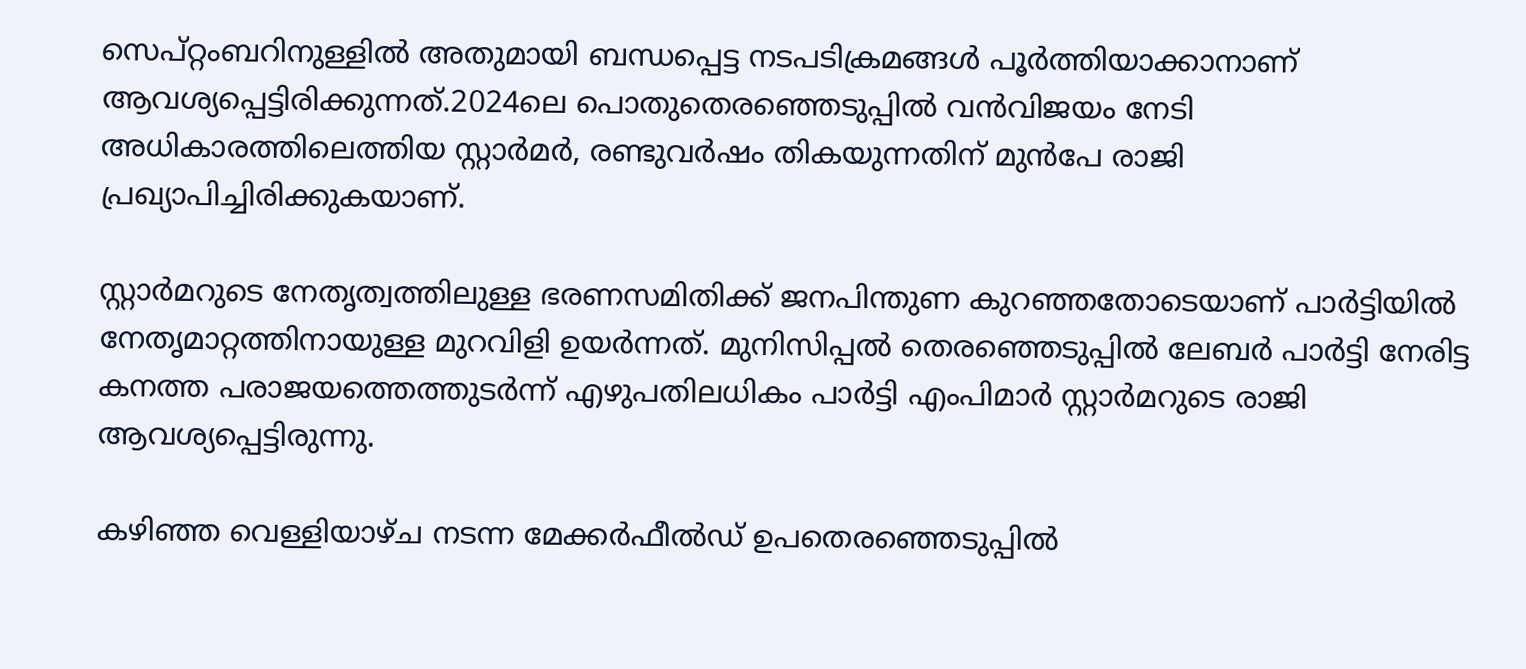സെപ്റ്റംബറിനുള്ളില്‍ അതുമായി ബന്ധപ്പെട്ട നടപടിക്രമങ്ങള്‍ പൂര്‍ത്തിയാക്കാനാണ് ആവശ്യപ്പെട്ടിരിക്കുന്നത്.2024ലെ പൊതുതെരഞ്ഞെടുപ്പില്‍ വന്‍വിജയം നേടി അധികാരത്തിലെത്തിയ സ്റ്റാര്‍മര്‍, രണ്ടുവര്‍ഷം തികയുന്നതിന് മുന്‍പേ രാജി പ്രഖ്യാപിച്ചിരിക്കുകയാണ്.

സ്റ്റാര്‍മറുടെ നേതൃത്വത്തിലുള്ള ഭരണസമിതിക്ക് ജനപിന്തുണ കുറഞ്ഞതോടെയാണ് പാര്‍ട്ടിയില്‍ നേതൃമാറ്റത്തിനായുള്ള മുറവിളി ഉയര്‍ന്നത്. മുനിസിപ്പല്‍ തെരഞ്ഞെടുപ്പില്‍ ലേബര്‍ പാര്‍ട്ടി നേരിട്ട കനത്ത പരാജയത്തെത്തുടര്‍ന്ന് എഴുപതിലധികം പാര്‍ട്ടി എംപിമാര്‍ സ്റ്റാര്‍മറുടെ രാജി ആവശ്യപ്പെട്ടിരുന്നു.

കഴിഞ്ഞ വെള്ളിയാഴ്ച നടന്ന മേക്കര്‍ഫീല്‍ഡ് ഉപതെരഞ്ഞെടുപ്പില്‍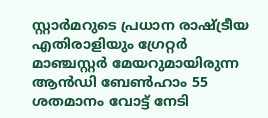സ്റ്റാര്‍മറുടെ പ്രധാന രാഷ്ട്രീയ എതിരാളിയും ഗ്രേറ്റര്‍ മാഞ്ചസ്റ്റര്‍ മേയറുമായിരുന്ന ആന്‍ഡി ബേണ്‍ഹാം 55 ശതമാനം വോട്ട് നേടി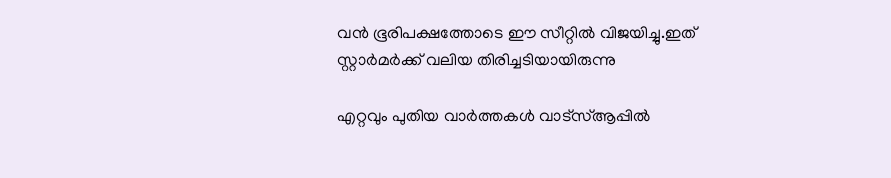വന്‍ ഭൂരിപക്ഷത്തോടെ ഈ സീറ്റില്‍ വിജയിച്ചു.ഇത് സ്റ്റാര്‍മര്‍ക്ക് വലിയ തിരിച്ചടിയായിരുന്നു

എറ്റവും പുതിയ വാർത്തകൾ വാട്സ്ആപ്പിൽ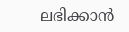ലഭിക്കാൻ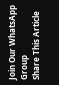Join Our WhatsApp Group
Share This Article